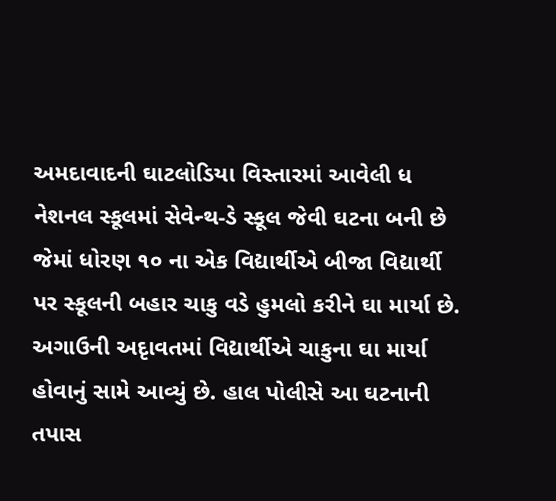અમદાવાદની ઘાટલોડિયા વિસ્તારમાં આવેલી ધ નેશનલ સ્કૂલમાં સેવેન્થ-ડે સ્કૂલ જેવી ઘટના બની છે જેમાં ધોરણ ૧૦ ના એક વિદ્યાર્થીએ બીજા વિદ્યાર્થી પર સ્કૂલની બહાર ચાકુ વડે હુમલો કરીને ઘા માર્યા છે. અગાઉની અદૃાવતમાં વિદ્યાર્થીએ ચાકુના ઘા માર્યા હોવાનું સામે આવ્યું છે. હાલ પોલીસે આ ઘટનાની તપાસ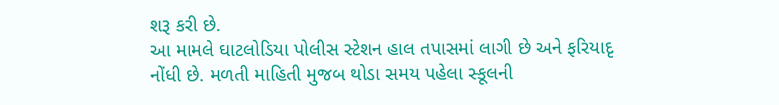શરૂ કરી છે.
આ મામલે ઘાટલોડિયા પોલીસ સ્ટેશન હાલ તપાસમાં લાગી છે અને ફરિયાદૃ નોંધી છે. મળતી માહિતી મુજબ થોડા સમય પહેલા સ્કૂલની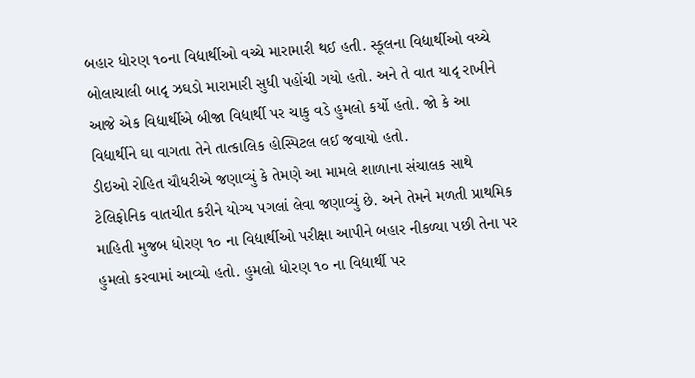બહાર ધોરણ ૧૦ના વિદ્યાર્થીઓ વચ્ચે મારામારી થઈ હતી. સ્કૂલના વિદ્યાર્થીઓ વચ્ચે બોલાચાલી બાદૃ ઝઘડો મારામારી સુધી પહોંચી ગયો હતો. અને તે વાત યાદૃ રાખીને આજે એક વિદ્યાર્થીએ બીજા વિદ્યાર્થી પર ચાકુ વડે હુમલો કર્યો હતો. જો કે આ વિદ્યાર્થીને ઘા વાગતા તેને તાત્કાલિક હોસ્પિટલ લઈ જવાયો હતો.
ડીઇઓ રોહિત ચૌધરીએ જણાવ્યું કે તેમણે આ મામલે શાળાના સંચાલક સાથે ટેલિફોનિક વાતચીત કરીને યોગ્ય પગલાં લેવા જણાવ્યું છે. અને તેમને મળતી પ્રાથમિક માહિતી મુજબ ધોરણ ૧૦ ના વિદ્યાર્થીઓ પરીક્ષા આપીને બહાર નીકળ્યા પછી તેના પર હુમલો કરવામાં આવ્યો હતો. હુમલો ધોરણ ૧૦ ના વિદ્યાર્થી પર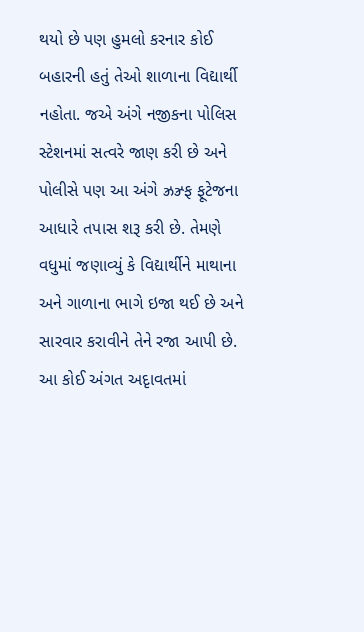થયો છે પણ હુમલો કરનાર કોઈ બહારની હતું તેઓ શાળાના વિદ્યાર્થી નહોતા. જએ અંગે નજીકના પોલિસ સ્ટેશનમાં સત્વરે જાણ કરી છે અને પોલીસે પણ આ અંગે ઝ્રઝ્ર્ફ ફૂટેજના આધારે તપાસ શરૂ કરી છે. તેમણે વધુમાં જણાવ્યું કે વિદ્યાર્થીને માથાના અને ગાળાના ભાગે ઇજા થઈ છે અને સારવાર કરાવીને તેને રજા આપી છે. આ કોઈ અંગત અદૃાવતમાં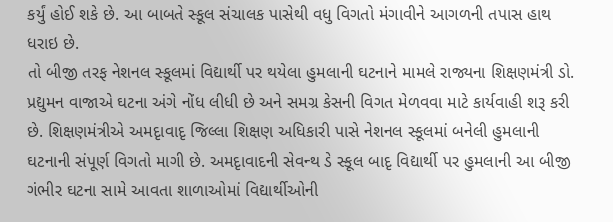કર્યું હોઈ શકે છે. આ બાબતે સ્કૂલ સંચાલક પાસેથી વધુ વિગતો મંગાવીને આગળની તપાસ હાથ ધરાઇ છે.
તો બીજી તરફ નેશનલ સ્કૂલમાં વિદ્યાર્થી પર થયેલા હુમલાની ઘટનાને મામલે રાજ્યના શિક્ષણમંત્રી ડો. પ્રદ્યુમન વાજાએ ઘટના અંગે નોંધ લીધી છે અને સમગ્ર કેસની વિગત મેળવવા માટે કાર્યવાહી શરૂ કરી છે. શિક્ષણમંત્રીએ અમદૃાવાદૃ જિલ્લા શિક્ષણ અધિકારી પાસે નેશનલ સ્કૂલમાં બનેલી હુમલાની ઘટનાની સંપૂર્ણ વિગતો માગી છે. અમદૃાવાદની સેવન્થ ડે સ્કૂલ બાદૃ વિદ્યાર્થી પર હુમલાની આ બીજી ગંભીર ઘટના સામે આવતા શાળાઓમાં વિદ્યાર્થીઓની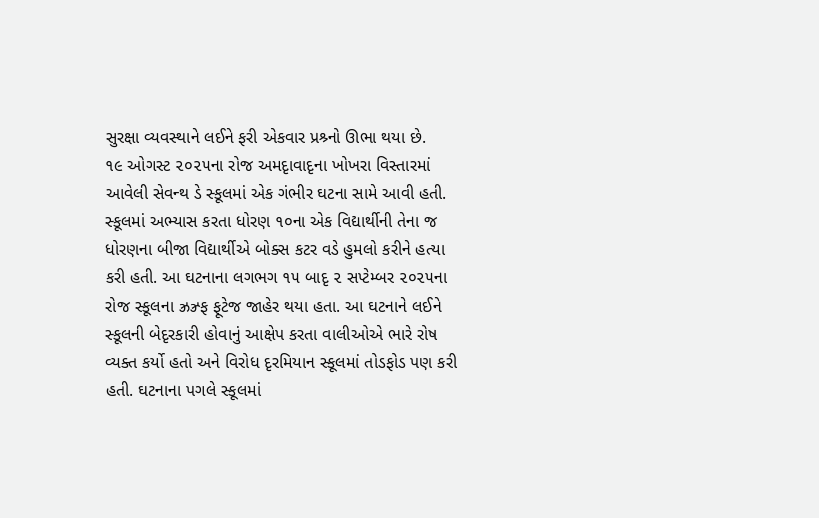સુરક્ષા વ્યવસ્થાને લઈને ફરી એકવાર પ્રશ્ર્નો ઊભા થયા છે.
૧૯ ઓગસ્ટ ૨૦૨૫ના રોજ અમદૃાવાદૃના ખોખરા વિસ્તારમાં આવેલી સેવન્થ ડે સ્કૂલમાં એક ગંભીર ઘટના સામે આવી હતી. સ્કૂલમાં અભ્યાસ કરતા ધોરણ ૧૦ના એક વિદ્યાર્થીની તેના જ ધોરણના બીજા વિદ્યાર્થીએ બોક્સ કટર વડે હુમલો કરીને હત્યા કરી હતી. આ ઘટનાના લગભગ ૧૫ બાદૃ ૨ સપ્ટેમ્બર ૨૦૨૫ના રોજ સ્કૂલના ઝ્રઝ્ર્ફ ફૂટેજ જાહેર થયા હતા. આ ઘટનાને લઈને સ્કૂલની બેદૃરકારી હોવાનું આક્ષેપ કરતા વાલીઓએ ભારે રોષ વ્યક્ત કર્યો હતો અને વિરોધ દૃરમિયાન સ્કૂલમાં તોડફોડ પણ કરી હતી. ઘટનાના પગલે સ્કૂલમાં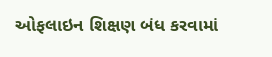ઓફલાઇન શિક્ષણ બંધ કરવામાં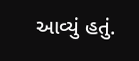આવ્યું હતું.